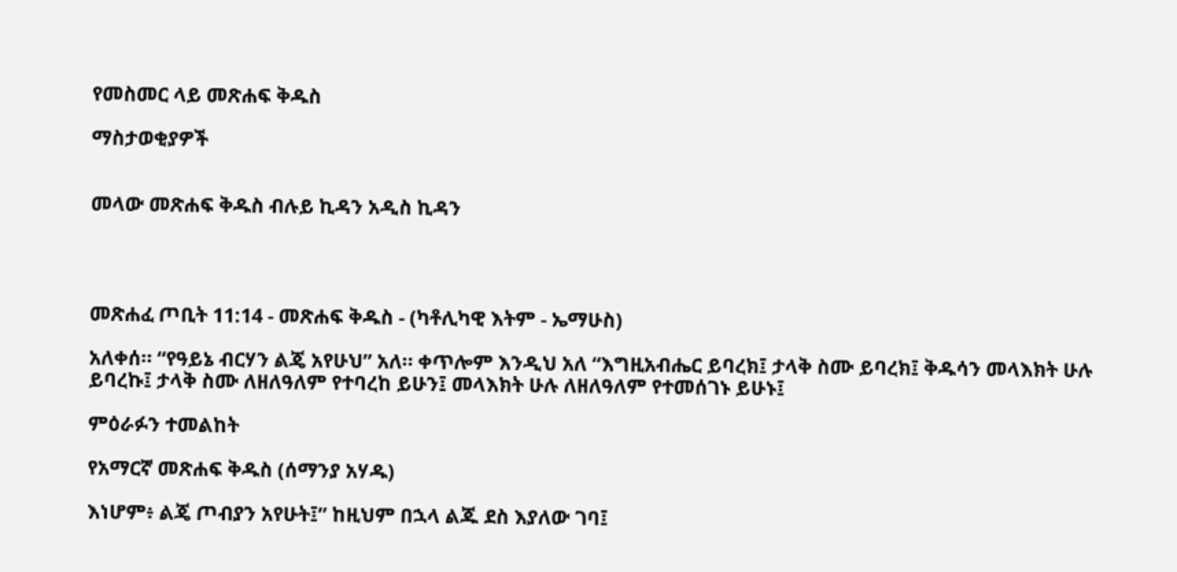የመስመር ላይ መጽሐፍ ቅዱስ

ማስታወቂያዎች


መላው መጽሐፍ ቅዱስ ብሉይ ኪዳን አዲስ ኪዳን




መጽሐፈ ጦቢት 11:14 - መጽሐፍ ቅዱስ - (ካቶሊካዊ እትም - ኤማሁስ)

አለቀሰ። “የዓይኔ ብርሃን ልጄ አየሁህ” አለ። ቀጥሎም እንዲህ አለ “እግዚአብሔር ይባረክ፤ ታላቅ ስሙ ይባረክ፤ ቅዱሳን መላእክት ሁሉ ይባረኩ፤ ታላቅ ስሙ ለዘለዓለም የተባረከ ይሁን፤ መላእክት ሁሉ ለዘለዓለም የተመሰገኑ ይሁኑ፤

ምዕራፉን ተመልከት

የአማርኛ መጽሐፍ ቅዱስ (ሰማንያ አሃዱ)

እነሆም፥ ልጄ ጦብያን አየሁት፤” ከዚህም በኋላ ልጁ ደስ እያለው ገባ፤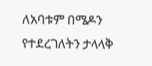ለአባቱም በሜዶን የተደረገለትን ታላላቅ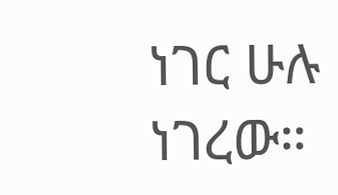ነገር ሁሉ ነገረው።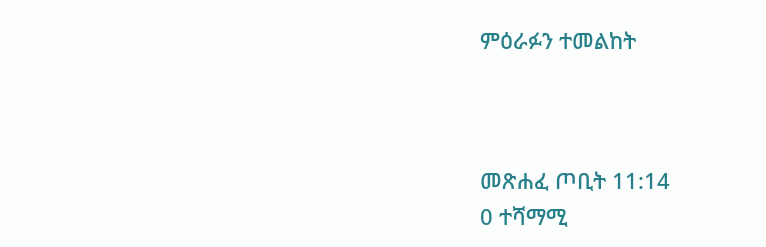ምዕራፉን ተመልከት



መጽሐፈ ጦቢት 11:14
0 ተሻማሚ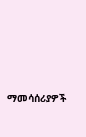ማመሳሰሪያዎች